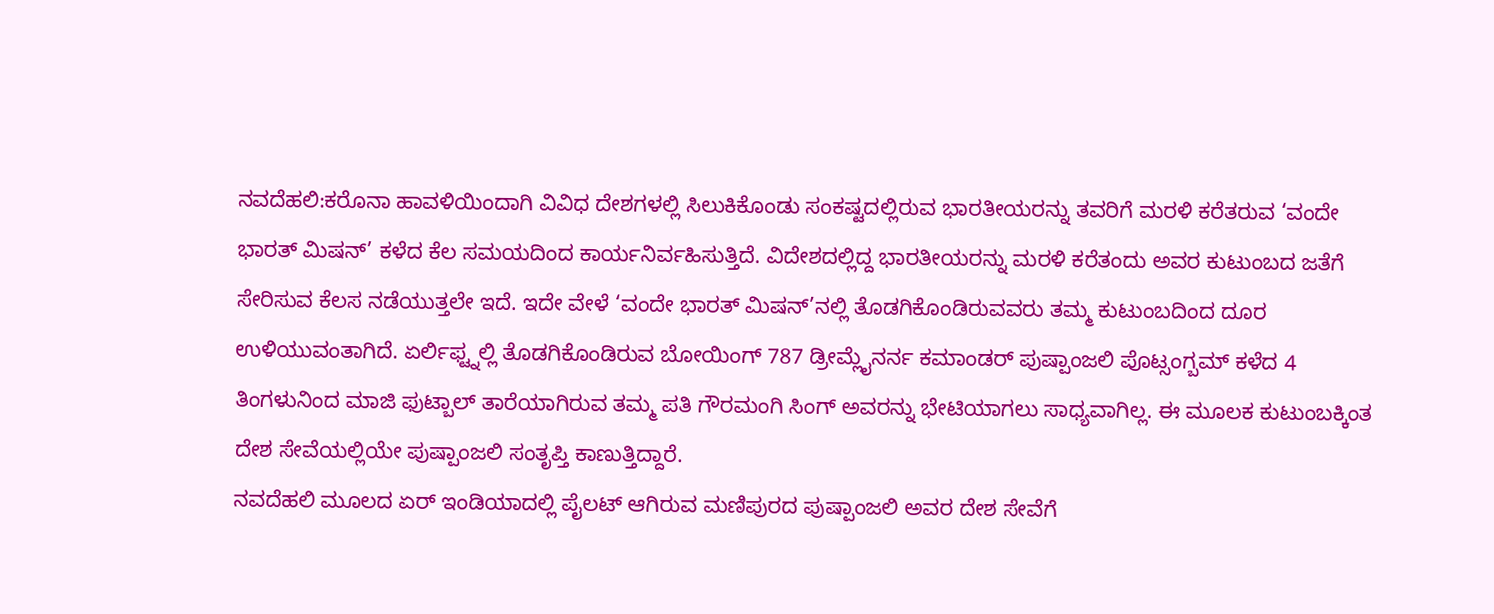ನವದೆಹಲಿ:ಕರೊನಾ ಹಾವಳಿಯಿಂದಾಗಿ ವಿವಿಧ ದೇಶಗಳಲ್ಲಿ ಸಿಲುಕಿಕೊಂಡು ಸಂಕಷ್ಟದಲ್ಲಿರುವ ಭಾರತೀಯರನ್ನು ತವರಿಗೆ ಮರಳಿ ಕರೆತರುವ ‘ವಂದೇ ಭಾರತ್ ಮಿಷನ್’ ಕಳೆದ ಕೆಲ ಸಮಯದಿಂದ ಕಾರ್ಯನಿರ್ವಹಿಸುತ್ತಿದೆ. ವಿದೇಶದಲ್ಲಿದ್ದ ಭಾರತೀಯರನ್ನು ಮರಳಿ ಕರೆತಂದು ಅವರ ಕುಟುಂಬದ ಜತೆಗೆ ಸೇರಿಸುವ ಕೆಲಸ ನಡೆಯುತ್ತಲೇ ಇದೆ. ಇದೇ ವೇಳೆ ‘ವಂದೇ ಭಾರತ್ ಮಿಷನ್’ನಲ್ಲಿ ತೊಡಗಿಕೊಂಡಿರುವವರು ತಮ್ಮ ಕುಟುಂಬದಿಂದ ದೂರ ಉಳಿಯುವಂತಾಗಿದೆ. ಏರ್ಲಿಫ್ಟ್ನಲ್ಲಿ ತೊಡಗಿಕೊಂಡಿರುವ ಬೋಯಿಂಗ್ 787 ಡ್ರೀಮ್ಲೈನರ್ನ ಕಮಾಂಡರ್ ಪುಷ್ಪಾಂಜಲಿ ಪೊಟ್ಸಂಗ್ಬಮ್ ಕಳೆದ 4 ತಿಂಗಳುನಿಂದ ಮಾಜಿ ಫುಟ್ಬಾಲ್ ತಾರೆಯಾಗಿರುವ ತಮ್ಮ ಪತಿ ಗೌರಮಂಗಿ ಸಿಂಗ್ ಅವರನ್ನು ಭೇಟಿಯಾಗಲು ಸಾಧ್ಯವಾಗಿಲ್ಲ. ಈ ಮೂಲಕ ಕುಟುಂಬಕ್ಕಿಂತ ದೇಶ ಸೇವೆಯಲ್ಲಿಯೇ ಪುಷ್ಪಾಂಜಲಿ ಸಂತೃಪ್ತಿ ಕಾಣುತ್ತಿದ್ದಾರೆ.
ನವದೆಹಲಿ ಮೂಲದ ಏರ್ ಇಂಡಿಯಾದಲ್ಲಿ ಪೈಲಟ್ ಆಗಿರುವ ಮಣಿಪುರದ ಪುಷ್ಪಾಂಜಲಿ ಅವರ ದೇಶ ಸೇವೆಗೆ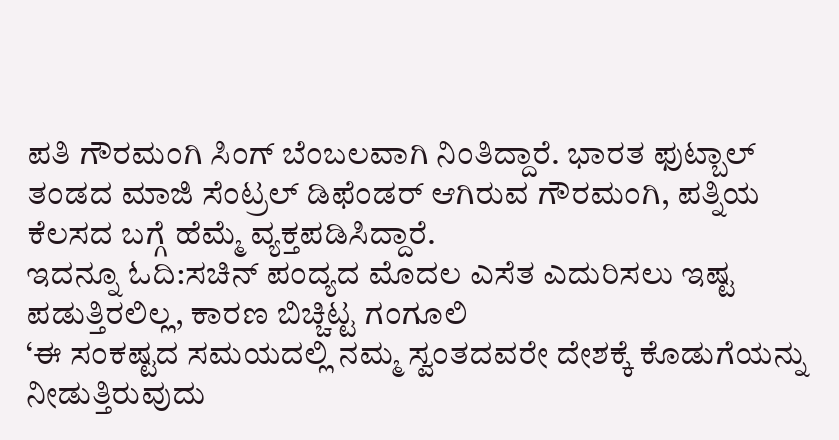ಪತಿ ಗೌರಮಂಗಿ ಸಿಂಗ್ ಬೆಂಬಲವಾಗಿ ನಿಂತಿದ್ದಾರೆ. ಭಾರತ ಫುಟ್ಬಾಲ್ ತಂಡದ ಮಾಜಿ ಸೆಂಟ್ರಲ್ ಡಿಫೆಂಡರ್ ಆಗಿರುವ ಗೌರಮಂಗಿ, ಪತ್ನಿಯ ಕೆಲಸದ ಬಗ್ಗೆ ಹೆಮ್ಮೆ ವ್ಯಕ್ತಪಡಿಸಿದ್ದಾರೆ.
ಇದನ್ನೂ ಓದಿ:ಸಚಿನ್ ಪಂದ್ಯದ ಮೊದಲ ಎಸೆತ ಎದುರಿಸಲು ಇಷ್ಟ ಪಡುತ್ತಿರಲಿಲ್ಲ, ಕಾರಣ ಬಿಚ್ಚಿಟ್ಟ ಗಂಗೂಲಿ
‘ಈ ಸಂಕಷ್ಟದ ಸಮಯದಲ್ಲಿ ನಮ್ಮ ಸ್ವಂತದವರೇ ದೇಶಕ್ಕೆ ಕೊಡುಗೆಯನ್ನು ನೀಡುತ್ತಿರುವುದು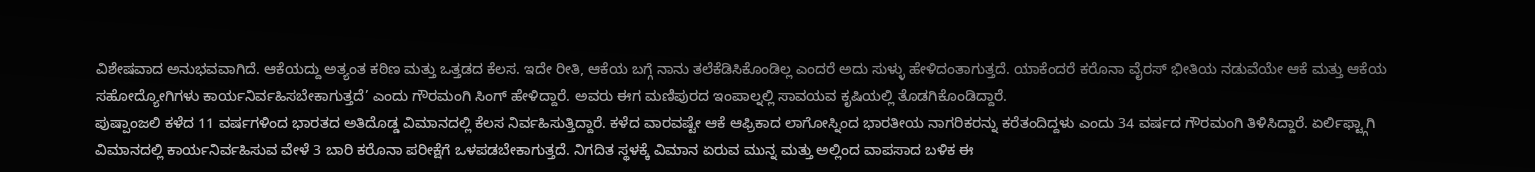ವಿಶೇಷವಾದ ಅನುಭವವಾಗಿದೆ. ಆಕೆಯದ್ದು ಅತ್ಯಂತ ಕಠಿಣ ಮತ್ತು ಒತ್ತಡದ ಕೆಲಸ. ಇದೇ ರೀತಿ, ಆಕೆಯ ಬಗ್ಗೆ ನಾನು ತಲೆಕೆಡಿಸಿಕೊಂಡಿಲ್ಲ ಎಂದರೆ ಅದು ಸುಳ್ಳು ಹೇಳಿದಂತಾಗುತ್ತದೆ. ಯಾಕೆಂದರೆ ಕರೊನಾ ವೈರಸ್ ಭೀತಿಯ ನಡುವೆಯೇ ಆಕೆ ಮತ್ತು ಆಕೆಯ ಸಹೋದ್ಯೋಗಿಗಳು ಕಾರ್ಯನಿರ್ವಹಿಸಬೇಕಾಗುತ್ತದೆ’ ಎಂದು ಗೌರಮಂಗಿ ಸಿಂಗ್ ಹೇಳಿದ್ದಾರೆ. ಅವರು ಈಗ ಮಣಿಪುರದ ಇಂಪಾಲ್ನಲ್ಲಿ ಸಾವಯವ ಕೃಷಿಯಲ್ಲಿ ತೊಡಗಿಕೊಂಡಿದ್ದಾರೆ.
ಪುಷ್ಪಾಂಜಲಿ ಕಳೆದ 11 ವರ್ಷಗಳಿಂದ ಭಾರತದ ಅತಿದೊಡ್ಡ ವಿಮಾನದಲ್ಲಿ ಕೆಲಸ ನಿರ್ವಹಿಸುತ್ತಿದ್ದಾರೆ. ಕಳೆದ ವಾರವಷ್ಟೇ ಆಕೆ ಆಫ್ರಿಕಾದ ಲಾಗೋಸ್ನಿಂದ ಭಾರತೀಯ ನಾಗರಿಕರನ್ನು ಕರೆತಂದಿದ್ದಳು ಎಂದು 34 ವರ್ಷದ ಗೌರಮಂಗಿ ತಿಳಿಸಿದ್ದಾರೆ. ಏರ್ಲಿಫ್ಟ್ಗಾಗಿ ವಿಮಾನದಲ್ಲಿ ಕಾರ್ಯನಿರ್ವಹಿಸುವ ವೇಳೆ 3 ಬಾರಿ ಕರೊನಾ ಪರೀಕ್ಷೆಗೆ ಒಳಪಡಬೇಕಾಗುತ್ತದೆ. ನಿಗದಿತ ಸ್ಥಳಕ್ಕೆ ವಿಮಾನ ಏರುವ ಮುನ್ನ ಮತ್ತು ಅಲ್ಲಿಂದ ವಾಪಸಾದ ಬಳಿಕ ಈ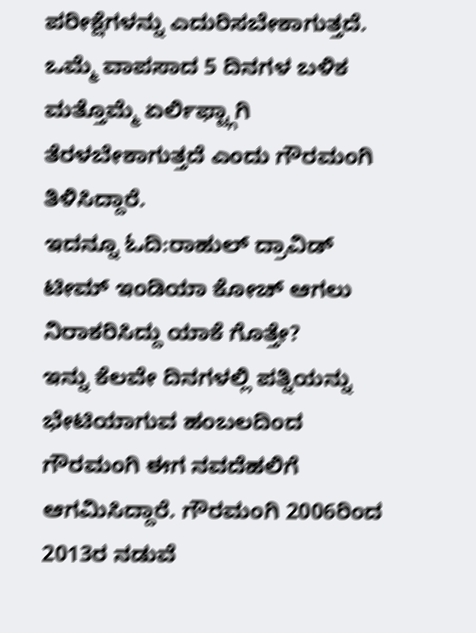ಪರೀಕ್ಷೆಗಳನ್ನು ಎದುರಿಸಬೇಕಾಗುತ್ತದೆ. ಒಮ್ಮೆ ವಾಪಸಾದ 5 ದಿನಗಳ ಬಳಿಕ ಮತ್ತೊಮ್ಮೆ ಏರ್ಲಿಫ್ಟ್ಗಾಗಿ ತೆರಳಬೇಕಾಗುತ್ತದೆ ಎಂದು ಗೌರಮಂಗಿ ತಿಳಿಸಿದ್ದಾರೆ.
ಇದನ್ನೂ ಓದಿ:ರಾಹುಲ್ ದ್ರಾವಿಡ್ ಟೀಮ್ ಇಂಡಿಯಾ ಕೋಚ್ ಆಗಲು ನಿರಾಕರಿಸಿದ್ದು ಯಾಕೆ ಗೊತ್ತೇ?
ಇನ್ನು ಕೆಲವೇ ದಿನಗಳಲ್ಲಿ ಪತ್ನಿಯನ್ನು ಭೇಟಿಯಾಗುವ ಹಂಬಲದಿಂದ ಗೌರಮಂಗಿ ಈಗ ನವದೆಹಲಿಗೆ ಆಗಮಿಸಿದ್ದಾರೆ. ಗೌರಮಂಗಿ 2006ರಿಂದ 2013ರ ನಡುವೆ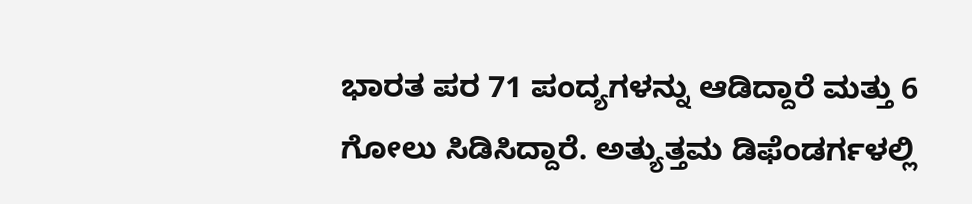ಭಾರತ ಪರ 71 ಪಂದ್ಯಗಳನ್ನು ಆಡಿದ್ದಾರೆ ಮತ್ತು 6 ಗೋಲು ಸಿಡಿಸಿದ್ದಾರೆ. ಅತ್ಯುತ್ತಮ ಡಿಫೆಂಡರ್ಗಳಲ್ಲಿ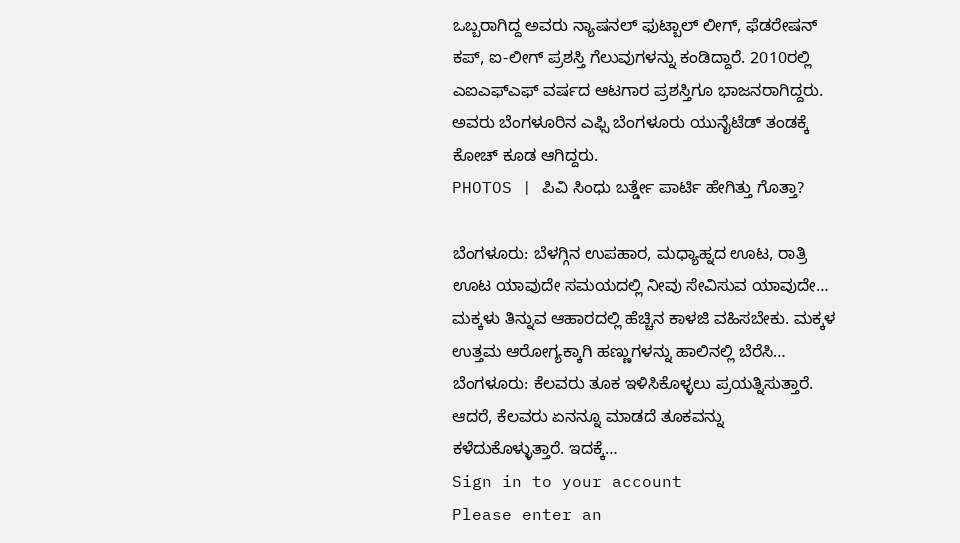ಒಬ್ಬರಾಗಿದ್ದ ಅವರು ನ್ಯಾಷನಲ್ ಫುಟ್ಬಾಲ್ ಲೀಗ್, ಫೆಡರೇಷನ್ ಕಪ್, ಐ-ಲೀಗ್ ಪ್ರಶಸ್ತಿ ಗೆಲುವುಗಳನ್ನು ಕಂಡಿದ್ದಾರೆ. 2010ರಲ್ಲಿ ಎಐಎಫ್ಎಫ್ ವರ್ಷದ ಆಟಗಾರ ಪ್ರಶಸ್ತಿಗೂ ಭಾಜನರಾಗಿದ್ದರು. ಅವರು ಬೆಂಗಳೂರಿನ ಎಫ್ಸಿ ಬೆಂಗಳೂರು ಯುನೈಟೆಡ್ ತಂಡಕ್ಕೆ ಕೋಚ್ ಕೂಡ ಆಗಿದ್ದರು.
PHOTOS | ಪಿವಿ ಸಿಂಧು ಬರ್ತ್ಡೇ ಪಾರ್ಟಿ ಹೇಗಿತ್ತು ಗೊತ್ತಾ?

ಬೆಂಗಳೂರು: ಬೆಳಗ್ಗಿನ ಉಪಹಾರ, ಮಧ್ಯಾಹ್ನದ ಊಟ, ರಾತ್ರಿ ಊಟ ಯಾವುದೇ ಸಮಯದಲ್ಲಿ ನೀವು ಸೇವಿಸುವ ಯಾವುದೇ…
ಮಕ್ಕಳು ತಿನ್ನುವ ಆಹಾರದಲ್ಲಿ ಹೆಚ್ಚಿನ ಕಾಳಜಿ ವಹಿಸಬೇಕು. ಮಕ್ಕಳ ಉತ್ತಮ ಆರೋಗ್ಯಕ್ಕಾಗಿ ಹಣ್ಣುಗಳನ್ನು ಹಾಲಿನಲ್ಲಿ ಬೆರೆಸಿ…
ಬೆಂಗಳೂರು: ಕೆಲವರು ತೂಕ ಇಳಿಸಿಕೊಳ್ಳಲು ಪ್ರಯತ್ನಿಸುತ್ತಾರೆ. ಆದರೆ, ಕೆಲವರು ಏನನ್ನೂ ಮಾಡದೆ ತೂಕವನ್ನು ಕಳೆದುಕೊಳ್ಳುತ್ತಾರೆ. ಇದಕ್ಕೆ…
Sign in to your account
Please enter an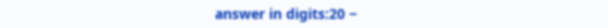answer in digits:20 −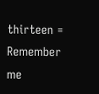thirteen =
Remember me